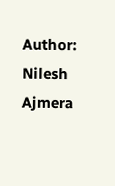Author: Nilesh Ajmera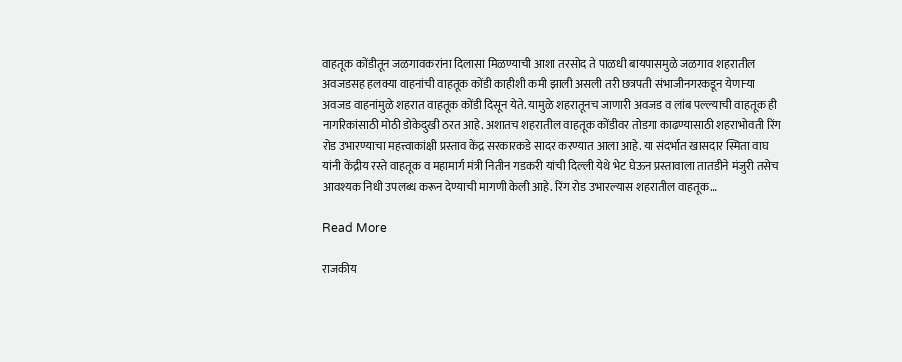वाहतूक कोंडीतून जळगावकरांना दिलासा मिळण्याची आशा तरसोद ते पाळधी बायपासमुळे जळगाव शहरातील अवजडसह हलक्या वाहनांची वाहतूक कोंडी काहीशी कमी झाली असली तरी छत्रपती संभाजीनगरकडून येणाऱ्या अवजड वाहनांमुळे शहरात वाहतूक कोंडी दिसून येते. यामुळे शहरातूनच जाणारी अवजड व लांब पल्ल्याची वाहतूक ही नागरिकांसाठी मोठी डोकेदुखी ठरत आहे. अशातच शहरातील वाहतूक कोंडीवर तोडगा काढण्यासाठी शहराभोवती रिंग रोड उभारण्याचा महत्त्वाकांक्षी प्रस्ताव केंद्र सरकारकडे सादर करण्यात आला आहे. या संदर्भात खासदार स्मिता वाघ यांनी केंद्रीय रस्ते वाहतूक व महामार्ग मंत्री नितीन गडकरी यांची दिल्ली येथे भेट घेऊन प्रस्तावाला तातडीने मंजुरी तसेच आवश्यक निधी उपलब्ध करून देण्याची मागणी केली आहे. रिंग रोड उभारल्यास शहरातील वाहतूक…

Read More

राजकीय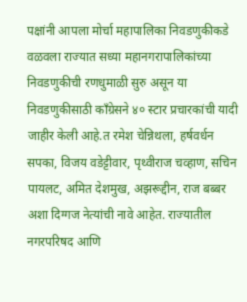पक्षांनी आपला मोर्चा महापालिका निवडणुकीकडे वळवला राज्यात सध्या महानगरापालिकांच्या निवडणुकीची रणधुमाळी सुरु असून या निवडणुकीसाठी काँग्रेसने ४० स्टार प्रचारकांची यादी जाहीर केली आहे.त रमेश चेन्निथला, हर्षवर्धन सपका, विजय वडेट्टीवार, पृथ्वीराज चव्हाण, सचिन पायलट, अमित देशमुख, अझरूद्दीन, राज बब्बर अशा दिग्गज नेत्यांची नावे आहेत. राज्यातील नगरपरिषद आणि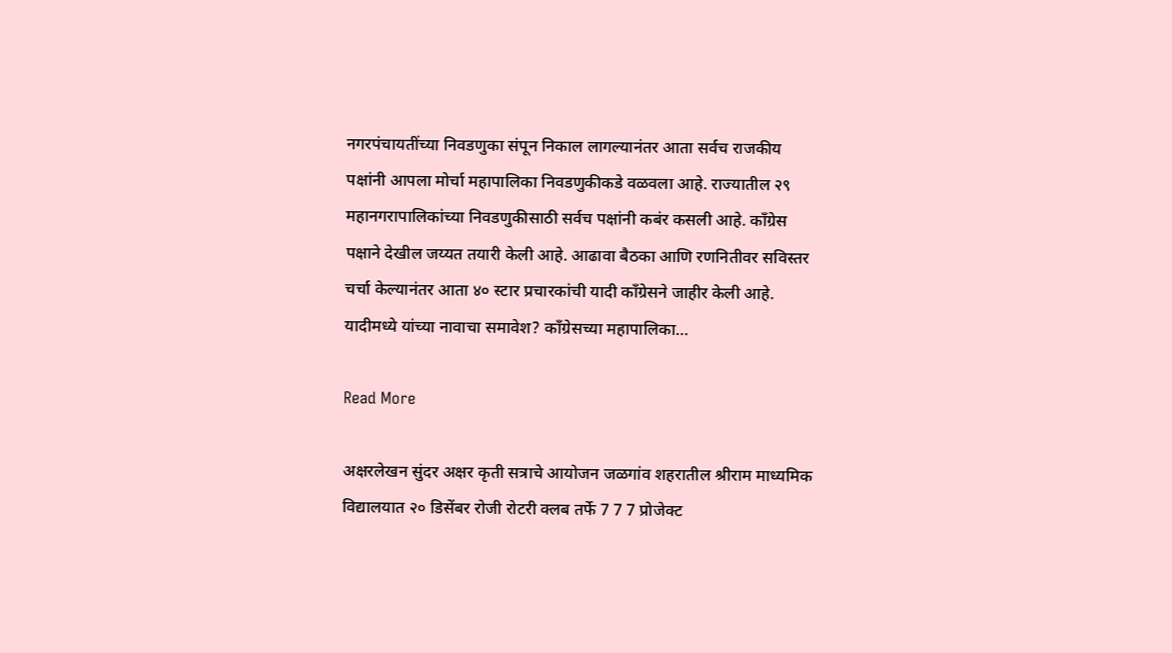नगरपंचायतींच्या निवडणुका संपून निकाल लागल्यानंतर आता सर्वच राजकीय पक्षांनी आपला मोर्चा महापालिका निवडणुकीकडे वळवला आहे. राज्यातील २९ महानगरापालिकांच्या निवडणुकीसाठी सर्वच पक्षांनी कबंर कसली आहे. काँग्रेस पक्षाने देखील जय्यत तयारी केली आहे. आढावा बैठका आणि रणनितीवर सविस्तर चर्चा केल्यानंतर आता ४० स्टार प्रचारकांची यादी काँग्रेसने जाहीर केली आहे. यादीमध्ये यांच्या नावाचा समावेश? काँग्रेसच्या महापालिका…

Read More

अक्षरलेखन सुंदर अक्षर कृती सत्राचे आयोजन जळगांव शहरातील श्रीराम माध्यमिक विद्यालयात २० डिसेंबर रोजी रोटरी क्लब तर्फे 7 7 7 प्रोजेक्ट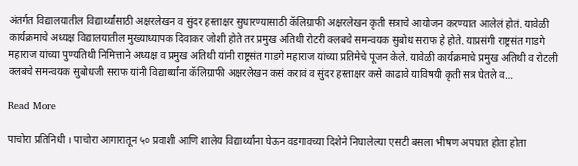अंतर्गत विद्यालयातील विद्यार्थ्यांसाठी अक्षरलेखन व सुंदर हस्ताक्षर सुधारण्यासाठी कॅलिग्राफी अक्षरलेखन कृती सत्राचे आयोजन करण्यात आलेलं होतं. यावेळी कार्यक्रमाचे अध्यक्ष विद्यालयातील मुख्याध्यापक दिवाकर जोशी होते तर प्रमुख अतिथी रोटरी क्लबचे समन्वयक सुबोध सराफ हे होते. याप्रसंगी राष्ट्रसंत गाडगे महाराज यांच्या पुण्यतिथी निमित्ताने अध्यक्ष व प्रमुख अतिथी यांनी राष्ट्रसंत गाडगे महाराज यांच्या प्रतिमेचे पूजन केले. यावेळी कार्यक्रमाचे प्रमुख अतिथी व रोटली क्लबचे समन्वयक सुबोधजी सराफ यांनी विद्यार्थ्यांना कॅलिग्राफी अक्षरलेखन कसं करावं व सुंदर हस्ताक्षर कसे काढावे याविषयी कृती सत्र घेतले व…

Read More

पाचोरा प्रतिनिधी । पाचोरा आगारातून ५० प्रवाशी आणि शालेय विद्यार्थ्यांना घेऊन वडगावच्या दिशेने निघालेल्या एसटी बसला भीषण अपघात होता होता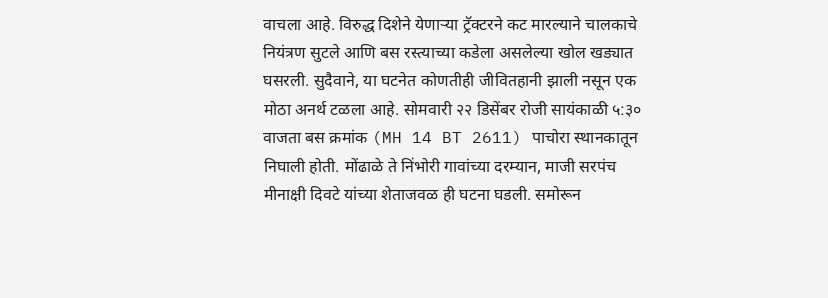वाचला आहे. विरुद्ध दिशेने येणाऱ्या ट्रॅक्टरने कट मारल्याने चालकाचे नियंत्रण सुटले आणि बस रस्त्याच्या कडेला असलेल्या खोल खड्यात घसरली. सुदैवाने, या घटनेत कोणतीही जीवितहानी झाली नसून एक मोठा अनर्थ टळला आहे. सोमवारी २२ डिसेंबर रोजी सायंकाळी ५:३० वाजता बस क्रमांक (MH 14 BT 2611) पाचोरा स्थानकातून निघाली होती. मोंढाळे ते निंभोरी गावांच्या दरम्यान, माजी सरपंच मीनाक्षी दिवटे यांच्या शेताजवळ ही घटना घडली. समोरून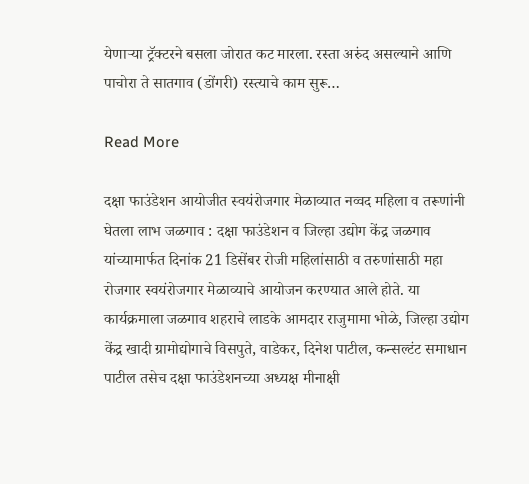येणाऱ्या ट्रॅक्टरने बसला जोरात कट मारला. रस्ता अरुंद असल्याने आणि पाचोरा ते सातगाव (डोंगरी) रस्त्याचे काम सुरू…

Read More

दक्षा फाउंडेशन आयोजीत स्वयंरोजगार मेळाव्यात नव्वद महिला व तरूणांनी घेतला लाभ जळगाव : दक्षा फाउंडेशन व जिल्हा उद्योग केंद्र जळगाव यांच्यामार्फत दिनांक 21 डिसेंबर रोजी महिलांसाठी व तरुणांसाठी महा रोजगार स्वयंरोजगार मेळाव्याचे आयोजन करण्यात आले होते. या कार्यक्रमाला जळगाव शहराचे लाडके आमदार राजुमामा भोळे, जिल्हा उद्योग केंद्र खादी ग्रामोद्योगाचे विसपुते, वाडेकर, दिनेश पाटील, कन्सल्टंट समाधान पाटील तसेच दक्षा फाउंडेशनच्या अध्यक्ष मीनाक्षी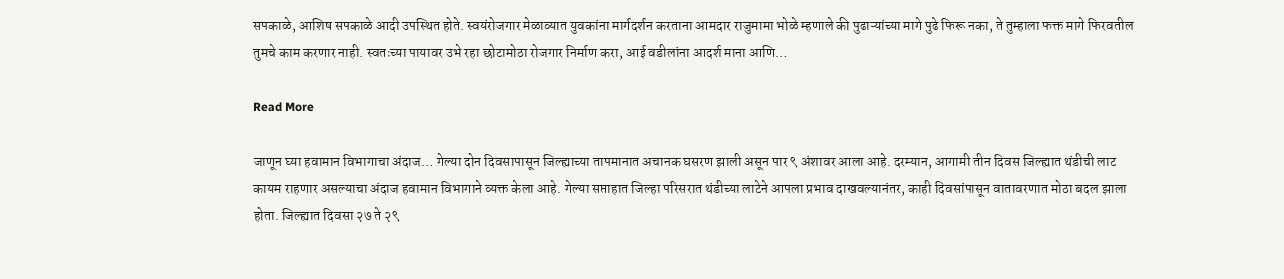सपकाळे, आशिष सपकाळे आदी उपस्थित होते. स्वयंरोजगार मेळाव्यात युवकांना मार्गदर्शन करताना आमदार राजुमामा भोळे म्हणाले की पुढाऱ्यांच्या मागे पुढे फिरू नका, ते तुम्हाला फक्त मागे फिरवतील तुमचे काम करणार नाही. स्वतःच्या पायावर उभे रहा छोटामोठा रोजगार निर्माण करा, आई वडीलांना आदर्श माना आणि…

Read More

जाणून घ्या हवामान विभागाचा अंदाज… गेल्या दोन दिवसापासून जिल्ह्याच्या तापमानात अचानक घसरण झाली असून पार ९ अंशावर आला आहे. दरम्यान, आगामी तीन दिवस जिल्ह्यात थंडीची लाट कायम राहणार असल्याचा अंदाज हवामान विभागाने व्यक्त केला आहे. गेल्या सप्ताहात जिल्हा परिसरात थंडीच्या लाटेने आपला प्रभाव दाखवल्यानंतर, काही दिवसांपासून वातावरणात मोठा बदल झाला होता. जिल्ह्यात दिवसा २७ ते २९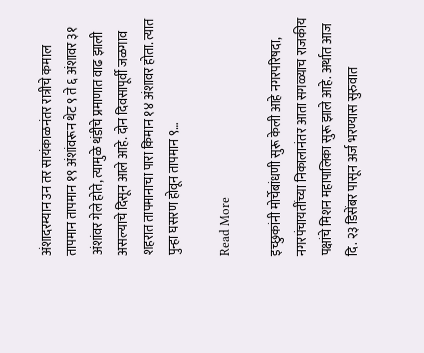अंशादरम्यान उन तर सायंकाळनंतर रात्रीचे कमाल तापमान तापमान १९ अंशांवरून थेट ९ ते ६ अंशावर ३१ अंशांवर गेले होते, त्यामुळे थंडीचे प्रमाणात वाढ झाली असल्याचे दिसून आले आहे. दोन दिवसापूर्वी जळगाव शहरात तापमानाचा पारा किमान १४ अंशावर होता. त्यात पुन्हा घसरण होवून तापमान ९…

Read More

इच्छुकांनी मोर्चेबांधणी सुरू केली आहे नगरपरिषदा, नगरपंचायतींच्या निकालानंतर आता सगळ्याच राजकीय पक्षांचे मिशन महापालिका सुरू झाले आहे. अर्थात आज दि. २३ डिसेंबर पासून अर्ज भरण्यास सुरुवात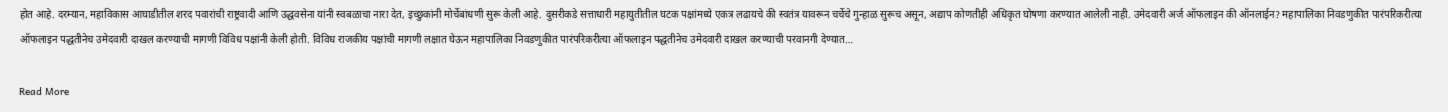होत आहे. दरम्यान, महाविकास आघाडीतील शरद पवारांची राष्ट्रवादी आणि उद्धवसेना यांनी स्वबळाचा नारा देत, इच्छुकांनी मोर्चेबांधणी सुरू केली आहे. दुसरीकडे सत्ताधारी महायुतीतील घटक पक्षांमध्ये एकत्र लढायचे की स्वतंत्र यावरून चर्चेचे गुन्हाळ सुरूच असून, अद्याप कोणतीही अधिकृत घोषणा करण्यात आलेली नाही. उमेदवारी अर्ज ऑफलाइन की ऑनलाईन? महापालिका निवडणुकीत पारंपरिकरीत्या ऑफलाइन पद्धतीनेच उमेदवारी दाखल करण्याची मागणी विविध पक्षांनी केली होती. विविध राजकीय पक्षांची मागणी लक्षात घेऊन महापालिका निवडणुकीत पारंपरिकरीत्या ऑफलाइन पद्धतीनेच उमेदवारी दाखल करण्याची परवानगी देण्यात…

Read More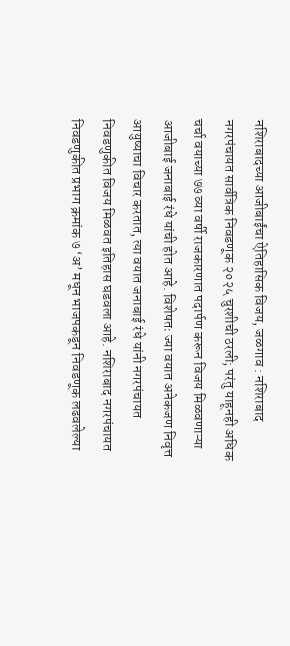नशिराबादच्या आजीबाईंचा ऐतिहासिक विजय, जळगाव : नशिराबाद नगरपंचायत सार्वत्रिक निवडणूक २०२५ चुरशीची ठरली; परंतु याहूनही अधिक चर्चा वयाच्या ७७ व्या वर्षी राजकारणात पदार्पण करून विजय मिळवणाऱ्या आजीबाई जनाबाई रंधे यांची होत आहे. विशेषतः ज्या वयात अनेकजण निवृत्त आयुष्याचा विचार करतात, त्या वयात जनाबाई रंधे यांनी नगरपंचायत निवडणुकीत विजय मिळवत इतिहास घडवला आहे. नशिराबाद नगरपंचायत निवडणुकीत प्रभाग क्रमांक ७ ‘अ’ मधून भाजपकडून निवडणूक लढवलेल्या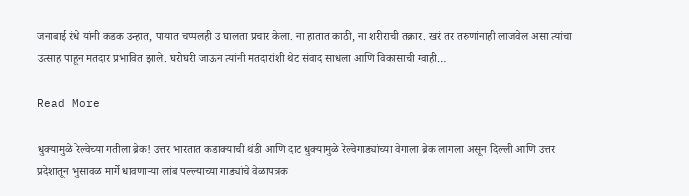जनाबाई रंधे यांनी कडक उन्हात, पायात चप्पलही उ घालता प्रचार केला. ना हातात काठी, ना शरीराची तक्रार. खरं तर तरुणांनाही लाजवेल असा त्यांचा उत्साह पाहून मतदार प्रभावित झाले. घरोघरी जाऊन त्यांनी मतदारांशी थेट संवाद साधला आणि विकासाची ग्वाही…

Read More

धुक्यामुळे रेल्वेच्या गतीला ब्रेक! उत्तर भारतात कडाक्याची थंडी आणि दाट धुक्यामुळे रेल्वेगाड्यांच्या वेगाला ब्रेक लागला असून दिल्ली आणि उत्तर प्रदेशातून भुसावळ मार्गे धावणाऱ्या लांब पल्ल्याच्या गाड्यांचे वेळापत्रक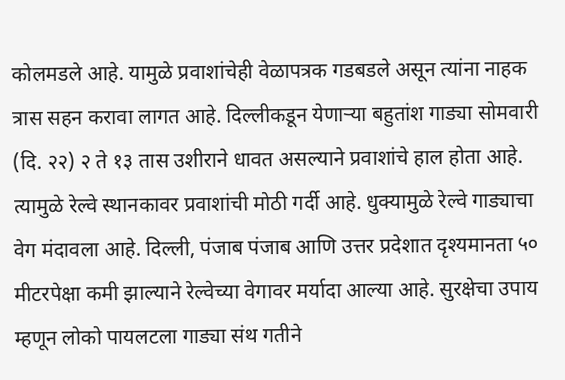कोलमडले आहे. यामुळे प्रवाशांचेही वेळापत्रक गडबडले असून त्यांना नाहक त्रास सहन करावा लागत आहे. दिल्लीकडून येणाऱ्या बहुतांश गाड्या सोमवारी (दि. २२) २ ते १३ तास उशीराने धावत असल्याने प्रवाशांचे हाल होता आहे. त्यामुळे रेल्वे स्थानकावर प्रवाशांची मोठी गर्दी आहे. धुक्यामुळे रेल्वे गाड्याचा वेग मंदावला आहे. दिल्ली, पंजाब पंजाब आणि उत्तर प्रदेशात दृश्यमानता ५० मीटरपेक्षा कमी झाल्याने रेल्वेच्या वेगावर मर्यादा आल्या आहे. सुरक्षेचा उपाय म्हणून लोको पायलटला गाड्या संथ गतीने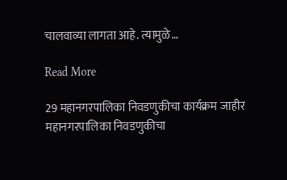चालवाव्या लागता आहे. त्यामुळे…

Read More

29 महानगरपालिका निवडणुकीचा कार्यक्रम जाहीर महानगरपालिका निवडणुकीचा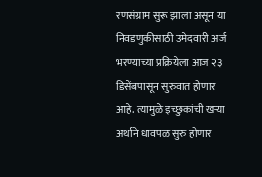रणसंग्राम सुरू झाला असून या निवडणुकीसाठी उमेदवारी अर्ज भरण्याच्या प्रक्रियेला आज २३ डिसेंबपासून सुरुवात होणार आहे. त्यामुळे इच्छुकांची खऱ्या अर्थाने धावपळ सुरु होणार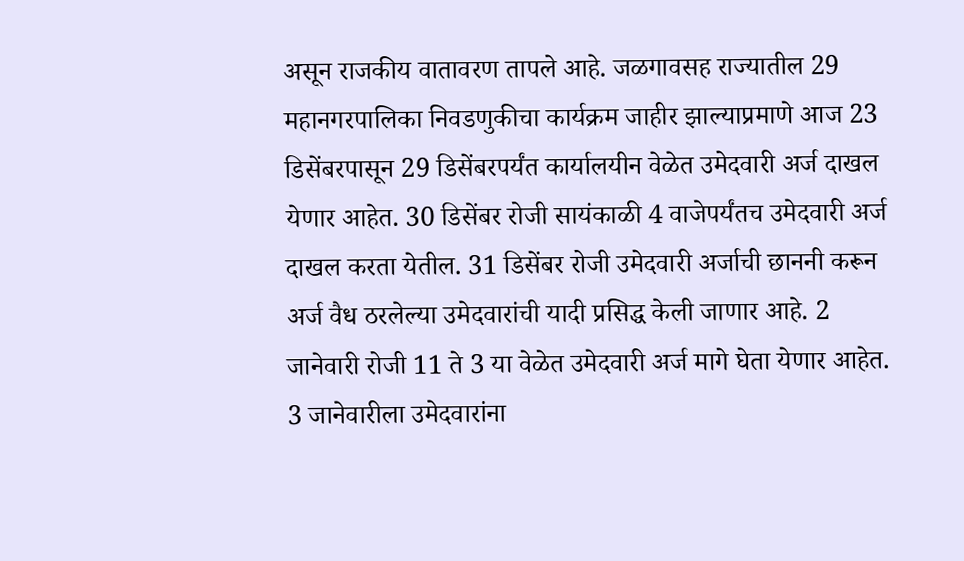असून राजकीय वातावरण तापले आहे. जळगावसह राज्यातील 29 महानगरपालिका निवडणुकीचा कार्यक्रम जाहीर झाल्याप्रमाणे आज 23 डिसेंबरपासून 29 डिसेंबरपर्यंत कार्यालयीन वेळेत उमेदवारी अर्ज दाखल येणार आहेत. 30 डिसेंबर रोजी सायंकाळी 4 वाजेपर्यंतच उमेदवारी अर्ज दाखल करता येतील. 31 डिसेंबर रोजी उमेदवारी अर्जाची छाननी करून अर्ज वैध ठरलेल्या उमेदवारांची यादी प्रसिद्ध केली जाणार आहे. 2 जानेवारी रोजी 11 ते 3 या वेळेत उमेदवारी अर्ज मागे घेता येणार आहेत. 3 जानेवारीला उमेदवारांना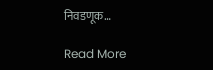निवडणूक…

Read More